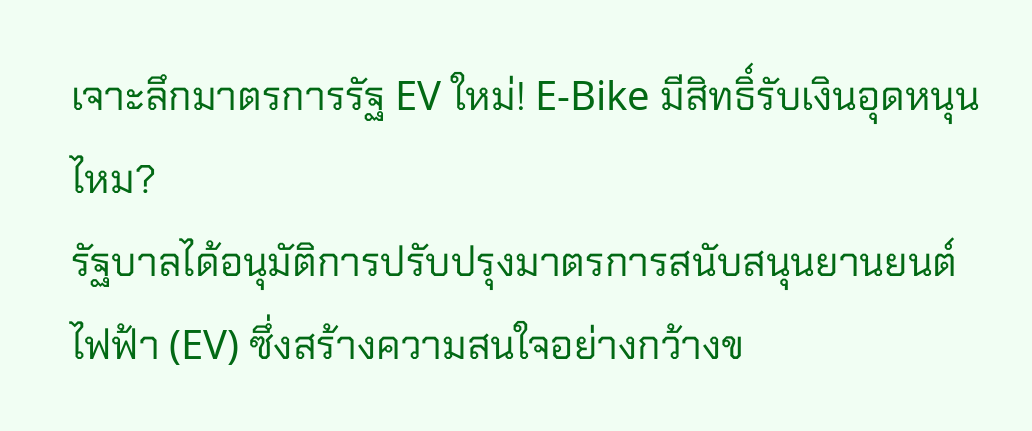เจาะลึกมาตรการรัฐ EV ใหม่! E-Bike มีสิทธิ์รับเงินอุดหนุนไหม?
รัฐบาลได้อนุมัติการปรับปรุงมาตรการสนับสนุนยานยนต์ไฟฟ้า (EV) ซึ่งสร้างความสนใจอย่างกว้างข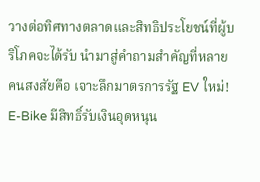วางต่อทิศทางตลาดและสิทธิประโยชน์ที่ผู้บริโภคจะได้รับ นำมาสู่คำถามสำคัญที่หลายคนสงสัยคือ เจาะลึกมาตรการรัฐ EV ใหม่! E-Bike มีสิทธิ์รับเงินอุดหนุน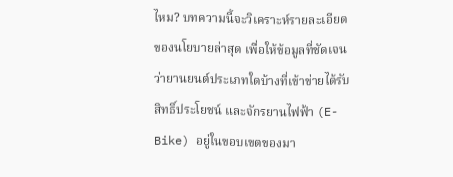ไหม? บทความนี้จะวิเคราะห์รายละเอียดของนโยบายล่าสุด เพื่อให้ข้อมูลที่ชัดเจนว่ายานยนต์ประเภทใดบ้างที่เข้าข่ายได้รับสิทธิ์ประโยชน์ และจักรยานไฟฟ้า (E-Bike) อยู่ในขอบเขตของมา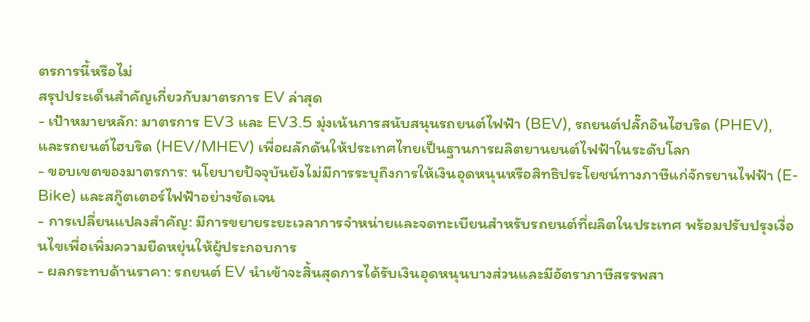ตรการนี้หรือไม่
สรุปประเด็นสำคัญเกี่ยวกับมาตรการ EV ล่าสุด
- เป้าหมายหลัก: มาตรการ EV3 และ EV3.5 มุ่งเน้นการสนับสนุนรถยนต์ไฟฟ้า (BEV), รถยนต์ปลั๊กอินไฮบริด (PHEV), และรถยนต์ไฮบริด (HEV/MHEV) เพื่อผลักดันให้ประเทศไทยเป็นฐานการผลิตยานยนต์ไฟฟ้าในระดับโลก
- ขอบเขตของมาตรการ: นโยบายปัจจุบันยังไม่มีการระบุถึงการให้เงินอุดหนุนหรือสิทธิประโยชน์ทางภาษีแก่จักรยานไฟฟ้า (E-Bike) และสกู๊ตเตอร์ไฟฟ้าอย่างชัดเจน
- การเปลี่ยนแปลงสำคัญ: มีการขยายระยะเวลาการจำหน่ายและจดทะเบียนสำหรับรถยนต์ที่ผลิตในประเทศ พร้อมปรับปรุงเงื่อนไขเพื่อเพิ่มความยืดหยุ่นให้ผู้ประกอบการ
- ผลกระทบด้านราคา: รถยนต์ EV นำเข้าจะสิ้นสุดการได้รับเงินอุดหนุนบางส่วนและมีอัตราภาษีสรรพสา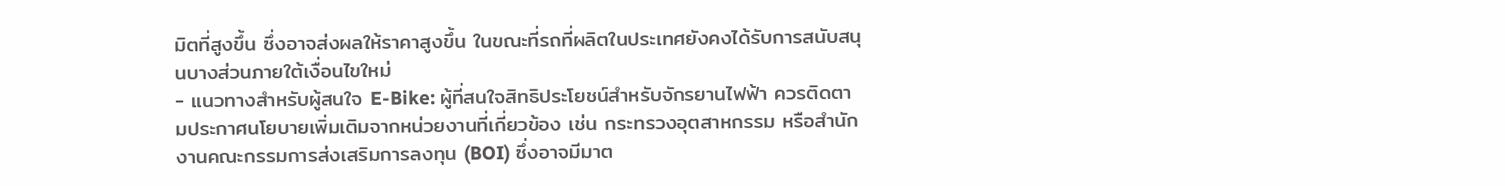มิตที่สูงขึ้น ซึ่งอาจส่งผลให้ราคาสูงขึ้น ในขณะที่รถที่ผลิตในประเทศยังคงได้รับการสนับสนุนบางส่วนภายใต้เงื่อนไขใหม่
- แนวทางสำหรับผู้สนใจ E-Bike: ผู้ที่สนใจสิทธิประโยชน์สำหรับจักรยานไฟฟ้า ควรติดตามประกาศนโยบายเพิ่มเติมจากหน่วยงานที่เกี่ยวข้อง เช่น กระทรวงอุตสาหกรรม หรือสำนักงานคณะกรรมการส่งเสริมการลงทุน (BOI) ซึ่งอาจมีมาต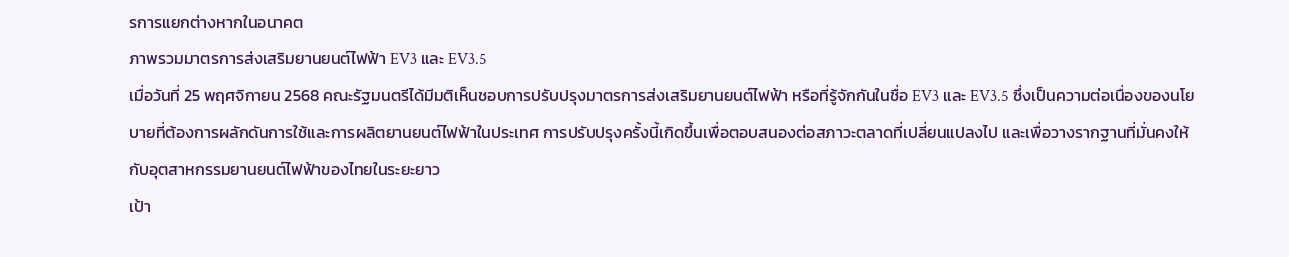รการแยกต่างหากในอนาคต
ภาพรวมมาตรการส่งเสริมยานยนต์ไฟฟ้า EV3 และ EV3.5
เมื่อวันที่ 25 พฤศจิกายน 2568 คณะรัฐมนตรีได้มีมติเห็นชอบการปรับปรุงมาตรการส่งเสริมยานยนต์ไฟฟ้า หรือที่รู้จักกันในชื่อ EV3 และ EV3.5 ซึ่งเป็นความต่อเนื่องของนโยบายที่ต้องการผลักดันการใช้และการผลิตยานยนต์ไฟฟ้าในประเทศ การปรับปรุงครั้งนี้เกิดขึ้นเพื่อตอบสนองต่อสภาวะตลาดที่เปลี่ยนแปลงไป และเพื่อวางรากฐานที่มั่นคงให้กับอุตสาหกรรมยานยนต์ไฟฟ้าของไทยในระยะยาว
เป้า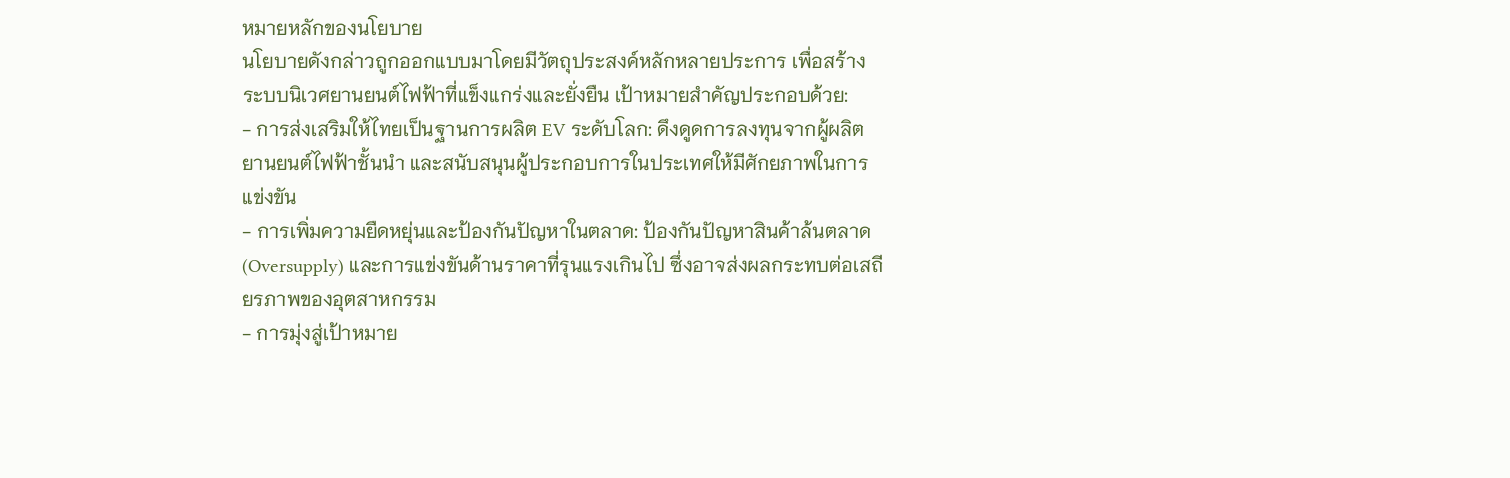หมายหลักของนโยบาย
นโยบายดังกล่าวถูกออกแบบมาโดยมีวัตถุประสงค์หลักหลายประการ เพื่อสร้างระบบนิเวศยานยนต์ไฟฟ้าที่แข็งแกร่งและยั่งยืน เป้าหมายสำคัญประกอบด้วย:
- การส่งเสริมให้ไทยเป็นฐานการผลิต EV ระดับโลก: ดึงดูดการลงทุนจากผู้ผลิตยานยนต์ไฟฟ้าชั้นนำ และสนับสนุนผู้ประกอบการในประเทศให้มีศักยภาพในการแข่งขัน
- การเพิ่มความยืดหยุ่นและป้องกันปัญหาในตลาด: ป้องกันปัญหาสินค้าล้นตลาด (Oversupply) และการแข่งขันด้านราคาที่รุนแรงเกินไป ซึ่งอาจส่งผลกระทบต่อเสถียรภาพของอุตสาหกรรม
- การมุ่งสู่เป้าหมาย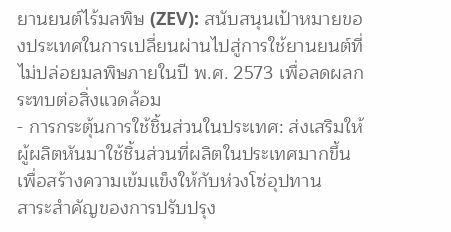ยานยนต์ไร้มลพิษ (ZEV): สนับสนุนเป้าหมายของประเทศในการเปลี่ยนผ่านไปสู่การใช้ยานยนต์ที่ไม่ปล่อยมลพิษภายในปี พ.ศ. 2573 เพื่อลดผลกระทบต่อสิ่งแวดล้อม
- การกระตุ้นการใช้ชิ้นส่วนในประเทศ: ส่งเสริมให้ผู้ผลิตหันมาใช้ชิ้นส่วนที่ผลิตในประเทศมากขึ้น เพื่อสร้างความเข้มแข็งให้กับห่วงโซ่อุปทาน
สาระสำคัญของการปรับปรุง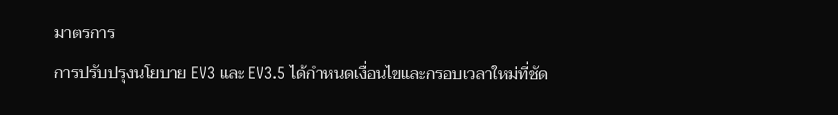มาตรการ
การปรับปรุงนโยบาย EV3 และ EV3.5 ได้กำหนดเงื่อนไขและกรอบเวลาใหม่ที่ชัด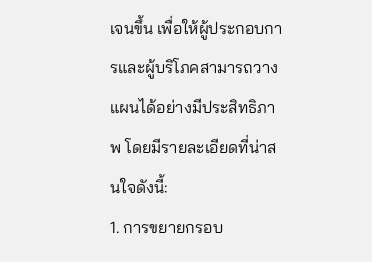เจนขึ้น เพื่อให้ผู้ประกอบการและผู้บริโภคสามารถวางแผนได้อย่างมีประสิทธิภาพ โดยมีรายละเอียดที่น่าสนใจดังนี้:
1. การขยายกรอบ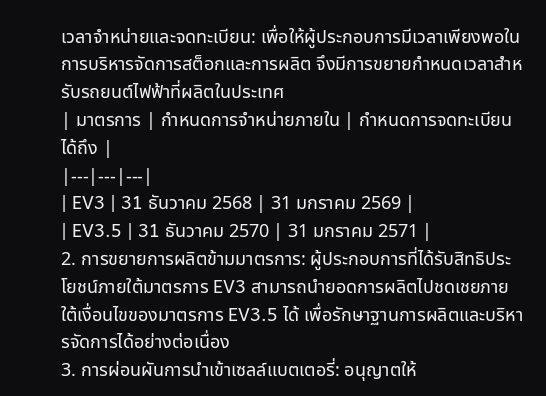เวลาจำหน่ายและจดทะเบียน: เพื่อให้ผู้ประกอบการมีเวลาเพียงพอในการบริหารจัดการสต็อกและการผลิต จึงมีการขยายกำหนดเวลาสำหรับรถยนต์ไฟฟ้าที่ผลิตในประเทศ
| มาตรการ | กำหนดการจำหน่ายภายใน | กำหนดการจดทะเบียนได้ถึง |
|---|---|---|
| EV3 | 31 ธันวาคม 2568 | 31 มกราคม 2569 |
| EV3.5 | 31 ธันวาคม 2570 | 31 มกราคม 2571 |
2. การขยายการผลิตข้ามมาตรการ: ผู้ประกอบการที่ได้รับสิทธิประโยชน์ภายใต้มาตรการ EV3 สามารถนำยอดการผลิตไปชดเชยภายใต้เงื่อนไขของมาตรการ EV3.5 ได้ เพื่อรักษาฐานการผลิตและบริหารจัดการได้อย่างต่อเนื่อง
3. การผ่อนผันการนำเข้าเซลล์แบตเตอรี่: อนุญาตให้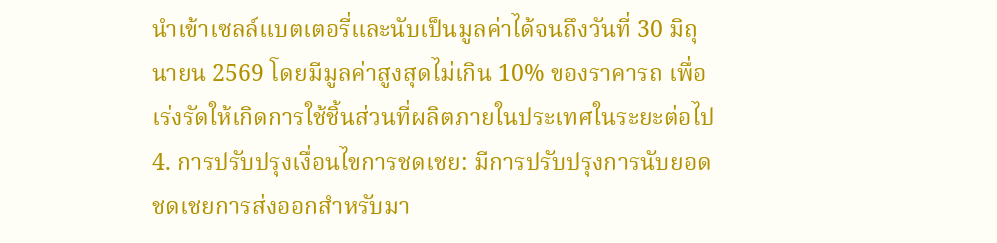นำเข้าเซลล์แบตเตอรี่และนับเป็นมูลค่าได้จนถึงวันที่ 30 มิถุนายน 2569 โดยมีมูลค่าสูงสุดไม่เกิน 10% ของราคารถ เพื่อเร่งรัดให้เกิดการใช้ชิ้นส่วนที่ผลิตภายในประเทศในระยะต่อไป
4. การปรับปรุงเงื่อนไขการชดเชย: มีการปรับปรุงการนับยอดชดเชยการส่งออกสำหรับมา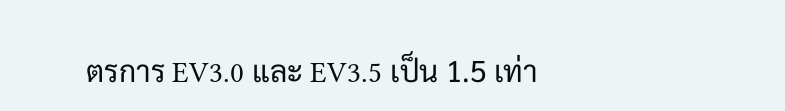ตรการ EV3.0 และ EV3.5 เป็น 1.5 เท่า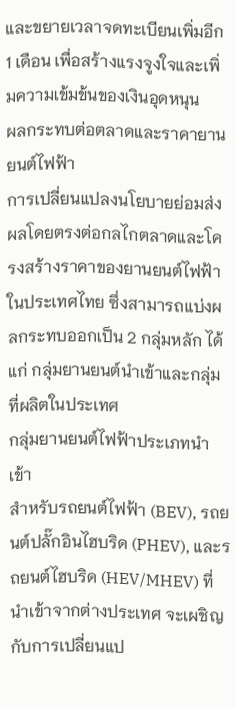และขยายเวลาจดทะเบียนเพิ่มอีก 1 เดือน เพื่อสร้างแรงจูงใจและเพิ่มความเข้มข้นของเงินอุดหนุน
ผลกระทบต่อตลาดและราคายานยนต์ไฟฟ้า
การเปลี่ยนแปลงนโยบายย่อมส่งผลโดยตรงต่อกลไกตลาดและโครงสร้างราคาของยานยนต์ไฟฟ้าในประเทศไทย ซึ่งสามารถแบ่งผลกระทบออกเป็น 2 กลุ่มหลัก ได้แก่ กลุ่มยานยนต์นำเข้าและกลุ่มที่ผลิตในประเทศ
กลุ่มยานยนต์ไฟฟ้าประเภทนำเข้า
สำหรับรถยนต์ไฟฟ้า (BEV), รถยนต์ปลั๊กอินไฮบริด (PHEV), และรถยนต์ไฮบริด (HEV/MHEV) ที่นำเข้าจากต่างประเทศ จะเผชิญกับการเปลี่ยนแป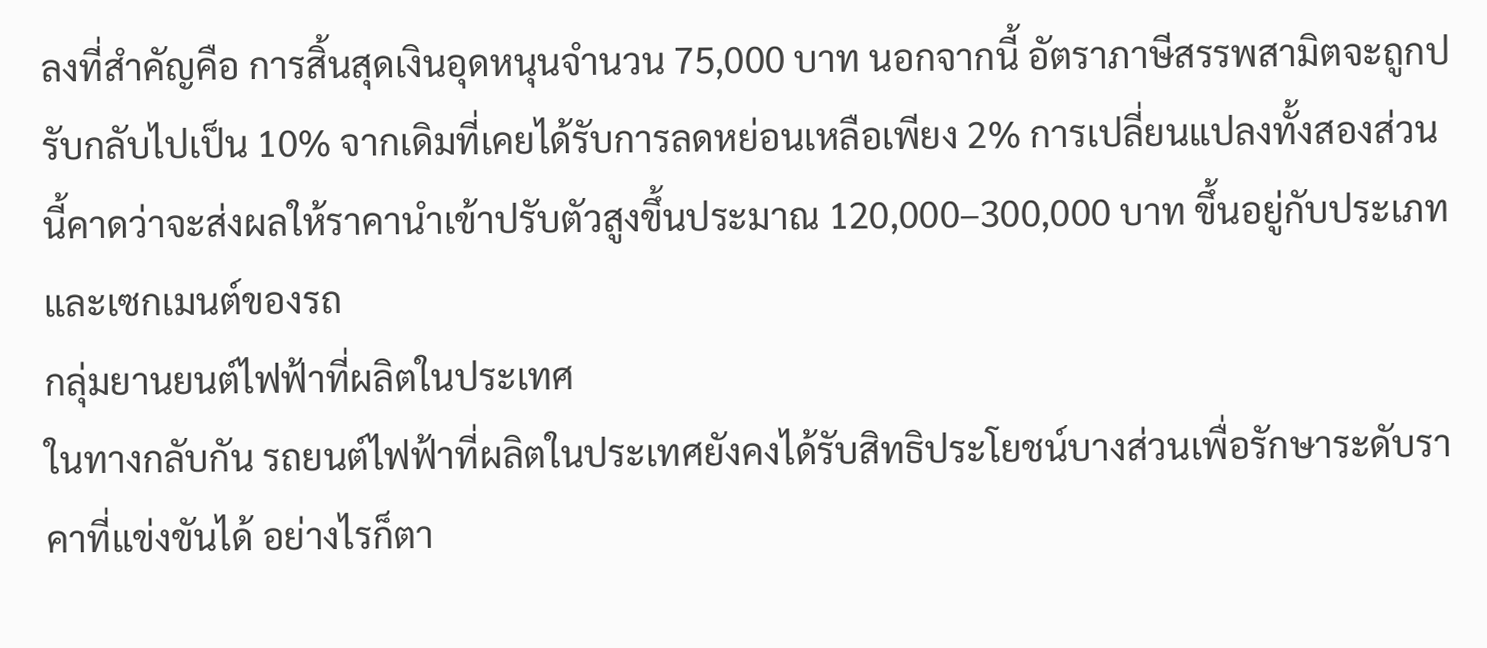ลงที่สำคัญคือ การสิ้นสุดเงินอุดหนุนจำนวน 75,000 บาท นอกจากนี้ อัตราภาษีสรรพสามิตจะถูกปรับกลับไปเป็น 10% จากเดิมที่เคยได้รับการลดหย่อนเหลือเพียง 2% การเปลี่ยนแปลงทั้งสองส่วนนี้คาดว่าจะส่งผลให้ราคานำเข้าปรับตัวสูงขึ้นประมาณ 120,000–300,000 บาท ขึ้นอยู่กับประเภทและเซกเมนต์ของรถ
กลุ่มยานยนต์ไฟฟ้าที่ผลิตในประเทศ
ในทางกลับกัน รถยนต์ไฟฟ้าที่ผลิตในประเทศยังคงได้รับสิทธิประโยชน์บางส่วนเพื่อรักษาระดับราคาที่แข่งขันได้ อย่างไรก็ตา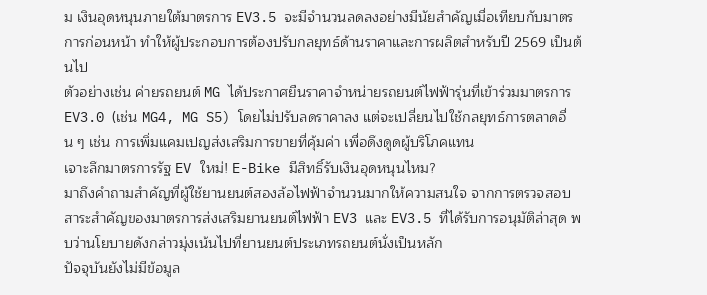ม เงินอุดหนุนภายใต้มาตรการ EV3.5 จะมีจำนวนลดลงอย่างมีนัยสำคัญเมื่อเทียบกับมาตรการก่อนหน้า ทำให้ผู้ประกอบการต้องปรับกลยุทธ์ด้านราคาและการผลิตสำหรับปี 2569 เป็นต้นไป
ตัวอย่างเช่น ค่ายรถยนต์ MG ได้ประกาศยืนราคาจำหน่ายรถยนต์ไฟฟ้ารุ่นที่เข้าร่วมมาตรการ EV3.0 (เช่น MG4, MG S5) โดยไม่ปรับลดราคาลง แต่จะเปลี่ยนไปใช้กลยุทธ์การตลาดอื่น ๆ เช่น การเพิ่มแคมเปญส่งเสริมการขายที่คุ้มค่า เพื่อดึงดูดผู้บริโภคแทน
เจาะลึกมาตรการรัฐ EV ใหม่! E-Bike มีสิทธิ์รับเงินอุดหนุนไหม?
มาถึงคำถามสำคัญที่ผู้ใช้ยานยนต์สองล้อไฟฟ้าจำนวนมากให้ความสนใจ จากการตรวจสอบสาระสำคัญของมาตรการส่งเสริมยานยนต์ไฟฟ้า EV3 และ EV3.5 ที่ได้รับการอนุมัติล่าสุด พบว่านโยบายดังกล่าวมุ่งเน้นไปที่ยานยนต์ประเภทรถยนต์นั่งเป็นหลัก
ปัจจุบันยังไม่มีข้อมูล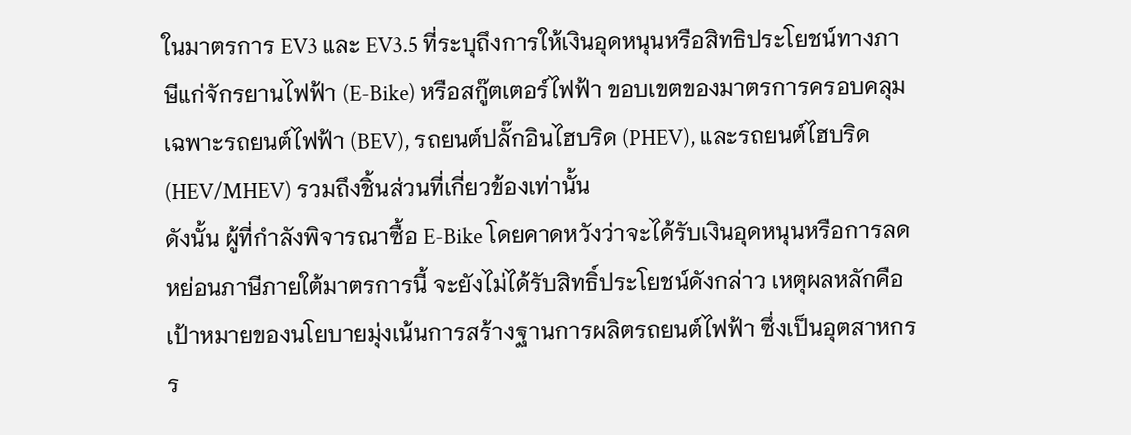ในมาตรการ EV3 และ EV3.5 ที่ระบุถึงการให้เงินอุดหนุนหรือสิทธิประโยชน์ทางภาษีแก่จักรยานไฟฟ้า (E-Bike) หรือสกู๊ตเตอร์ไฟฟ้า ขอบเขตของมาตรการครอบคลุมเฉพาะรถยนต์ไฟฟ้า (BEV), รถยนต์ปลั๊กอินไฮบริด (PHEV), และรถยนต์ไฮบริด (HEV/MHEV) รวมถึงชิ้นส่วนที่เกี่ยวข้องเท่านั้น
ดังนั้น ผู้ที่กำลังพิจารณาซื้อ E-Bike โดยคาดหวังว่าจะได้รับเงินอุดหนุนหรือการลดหย่อนภาษีภายใต้มาตรการนี้ จะยังไม่ได้รับสิทธิ์ประโยชน์ดังกล่าว เหตุผลหลักคือเป้าหมายของนโยบายมุ่งเน้นการสร้างฐานการผลิตรถยนต์ไฟฟ้า ซึ่งเป็นอุตสาหกรร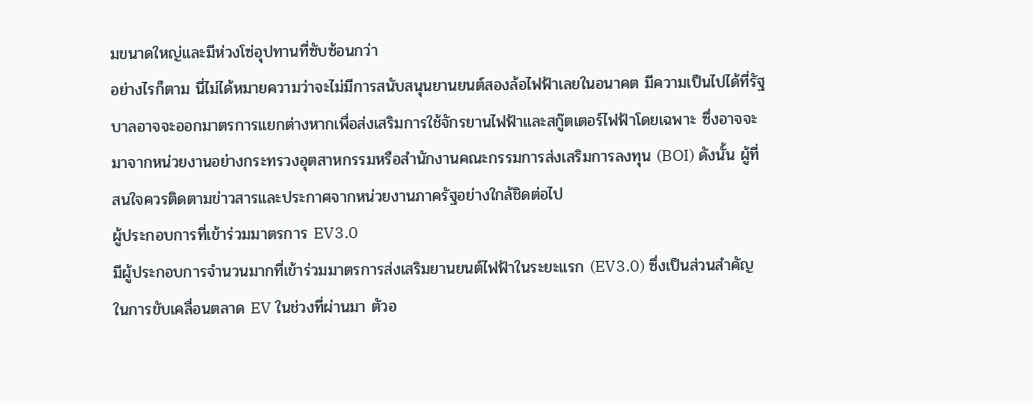มขนาดใหญ่และมีห่วงโซ่อุปทานที่ซับซ้อนกว่า
อย่างไรก็ตาม นี่ไม่ได้หมายความว่าจะไม่มีการสนับสนุนยานยนต์สองล้อไฟฟ้าเลยในอนาคต มีความเป็นไปได้ที่รัฐบาลอาจจะออกมาตรการแยกต่างหากเพื่อส่งเสริมการใช้จักรยานไฟฟ้าและสกู๊ตเตอร์ไฟฟ้าโดยเฉพาะ ซึ่งอาจจะมาจากหน่วยงานอย่างกระทรวงอุตสาหกรรมหรือสำนักงานคณะกรรมการส่งเสริมการลงทุน (BOI) ดังนั้น ผู้ที่สนใจควรติดตามข่าวสารและประกาศจากหน่วยงานภาครัฐอย่างใกล้ชิดต่อไป
ผู้ประกอบการที่เข้าร่วมมาตรการ EV3.0
มีผู้ประกอบการจำนวนมากที่เข้าร่วมมาตรการส่งเสริมยานยนต์ไฟฟ้าในระยะแรก (EV3.0) ซึ่งเป็นส่วนสำคัญในการขับเคลื่อนตลาด EV ในช่วงที่ผ่านมา ตัวอ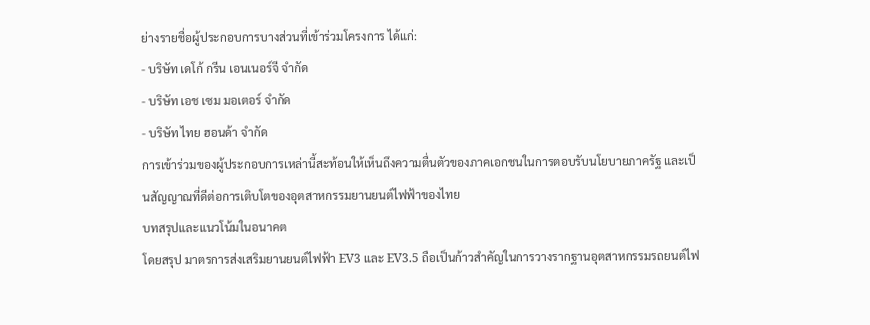ย่างรายชื่อผู้ประกอบการบางส่วนที่เข้าร่วมโครงการ ได้แก่:
- บริษัท เดโก้ กรีน เอนเนอร์จี จำกัด
- บริษัท เอช เซม มอเตอร์ จำกัด
- บริษัท ไทย ฮอนด้า จำกัด
การเข้าร่วมของผู้ประกอบการเหล่านี้สะท้อนให้เห็นถึงความตื่นตัวของภาคเอกชนในการตอบรับนโยบายภาครัฐ และเป็นสัญญาณที่ดีต่อการเติบโตของอุตสาหกรรมยานยนต์ไฟฟ้าของไทย
บทสรุปและแนวโน้มในอนาคต
โดยสรุป มาตรการส่งเสริมยานยนต์ไฟฟ้า EV3 และ EV3.5 ถือเป็นก้าวสำคัญในการวางรากฐานอุตสาหกรรมรถยนต์ไฟ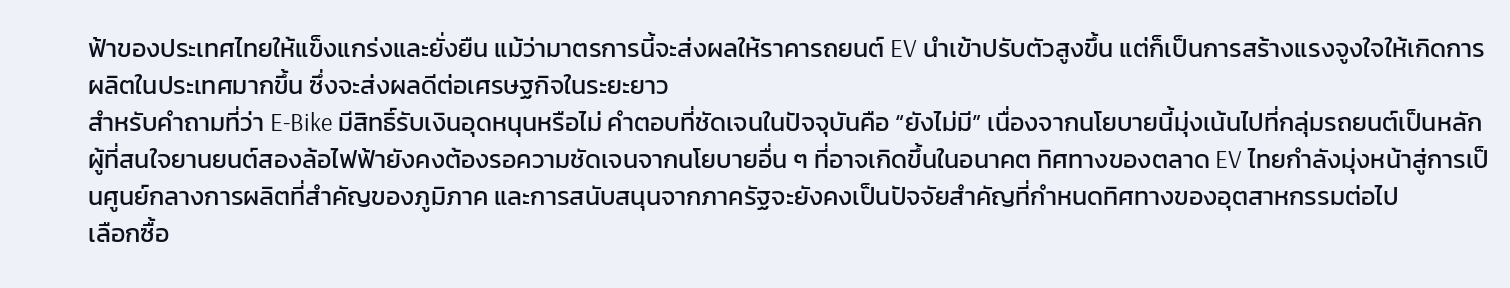ฟ้าของประเทศไทยให้แข็งแกร่งและยั่งยืน แม้ว่ามาตรการนี้จะส่งผลให้ราคารถยนต์ EV นำเข้าปรับตัวสูงขึ้น แต่ก็เป็นการสร้างแรงจูงใจให้เกิดการผลิตในประเทศมากขึ้น ซึ่งจะส่งผลดีต่อเศรษฐกิจในระยะยาว
สำหรับคำถามที่ว่า E-Bike มีสิทธิ์รับเงินอุดหนุนหรือไม่ คำตอบที่ชัดเจนในปัจจุบันคือ “ยังไม่มี” เนื่องจากนโยบายนี้มุ่งเน้นไปที่กลุ่มรถยนต์เป็นหลัก ผู้ที่สนใจยานยนต์สองล้อไฟฟ้ายังคงต้องรอความชัดเจนจากนโยบายอื่น ๆ ที่อาจเกิดขึ้นในอนาคต ทิศทางของตลาด EV ไทยกำลังมุ่งหน้าสู่การเป็นศูนย์กลางการผลิตที่สำคัญของภูมิภาค และการสนับสนุนจากภาครัฐจะยังคงเป็นปัจจัยสำคัญที่กำหนดทิศทางของอุตสาหกรรมต่อไป
เลือกซื้อ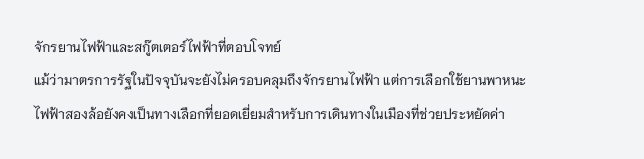จักรยานไฟฟ้าและสกู๊ตเตอร์ไฟฟ้าที่ตอบโจทย์
แม้ว่ามาตรการรัฐในปัจจุบันจะยังไม่ครอบคลุมถึงจักรยานไฟฟ้า แต่การเลือกใช้ยานพาหนะไฟฟ้าสองล้อยังคงเป็นทางเลือกที่ยอดเยี่ยมสำหรับการเดินทางในเมืองที่ช่วยประหยัดค่า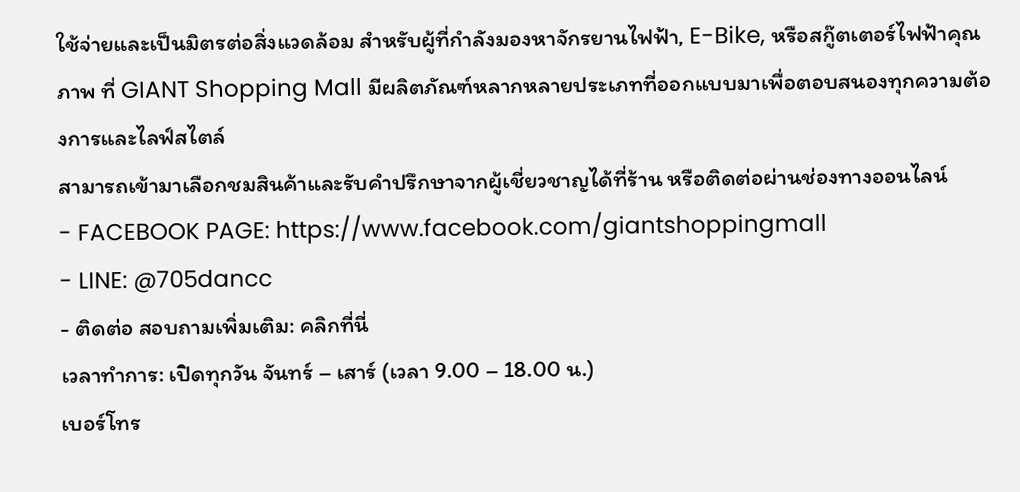ใช้จ่ายและเป็นมิตรต่อสิ่งแวดล้อม สำหรับผู้ที่กำลังมองหาจักรยานไฟฟ้า, E-Bike, หรือสกู๊ตเตอร์ไฟฟ้าคุณภาพ ที่ GIANT Shopping Mall มีผลิตภัณฑ์หลากหลายประเภทที่ออกแบบมาเพื่อตอบสนองทุกความต้องการและไลฟ์สไตล์
สามารถเข้ามาเลือกชมสินค้าและรับคำปรึกษาจากผู้เชี่ยวชาญได้ที่ร้าน หรือติดต่อผ่านช่องทางออนไลน์
- FACEBOOK PAGE: https://www.facebook.com/giantshoppingmall
- LINE: @705dancc
- ติดต่อ สอบถามเพิ่มเติม: คลิกที่นี่
เวลาทำการ: เปิดทุกวัน จันทร์ – เสาร์ (เวลา 9.00 – 18.00 น.)
เบอร์โทร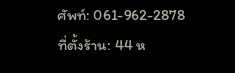ศัพท์: 061-962-2878
ที่ตั้งร้าน: 44 ห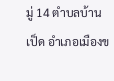มู่ 14 ตำบลบ้านเป็ด อำเภอเมืองข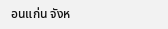อนแก่น จังห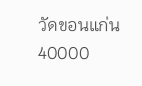วัดขอนแก่น 40000